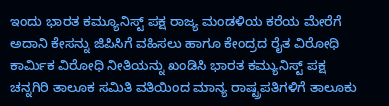ಇಂದು ಭಾರತ ಕಮ್ಯೂನಿಸ್ಟ್ ಪಕ್ಷ ರಾಜ್ಯ ಮಂಡಳಿಯ ಕರೆಯ ಮೇರೆಗೆ ಅದಾನಿ ಕೇಸನ್ನು ಜಿಪಿಸಿಗೆ ವಹಿಸಲು ಹಾಗೂ ಕೇಂದ್ರದ ರೈತ ವಿರೋಧಿ ಕಾರ್ಮಿಕ ವಿರೋಧಿ ನೀತಿಯನ್ನು ಖಂಡಿಸಿ ಭಾರತ ಕಮ್ಯುನಿಸ್ಟ್ ಪಕ್ಷ ಚನ್ನಗಿರಿ ತಾಲೂಕ ಸಮಿತಿ ವತಿಯಿಂದ ಮಾನ್ಯ ರಾಷ್ಟ್ರಪತಿಗಳಿಗೆ ತಾಲೂಕು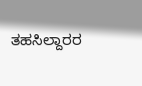ತಹಸಿಲ್ದಾರರ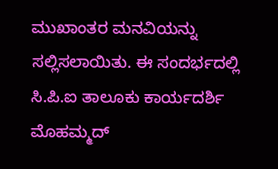ಮುಖಾಂತರ ಮನವಿಯನ್ನು ಸಲ್ಲಿಸಲಾಯಿತು. ಈ ಸಂದರ್ಭದಲ್ಲಿ ಸಿ.ಪಿ.ಐ ತಾಲೂಕು ಕಾರ್ಯದರ್ಶಿ ಮೊಹಮ್ಮದ್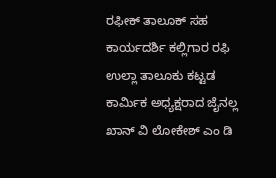ರಫೀಕ್ ತಾಲೂಕ್ ಸಹ ಕಾರ್ಯದರ್ಶಿ ಕಲ್ಲಿಗಾರ ರಫಿ ಉಲ್ಲಾ ತಾಲೂಕು ಕಟ್ಟಡ ಕಾರ್ಮಿಕ ಅಧ್ಯಕ್ಷರಾದ ಜೈನಲ್ಲ ಖಾನ್ ವಿ ಲೋಕೇಶ್ ಎಂ ಡಿ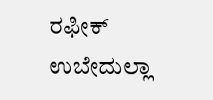ರಫೀಕ್ ಉಬೇದುಲ್ಲಾ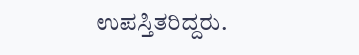ಉಪಸ್ತಿತರಿದ್ದರು.